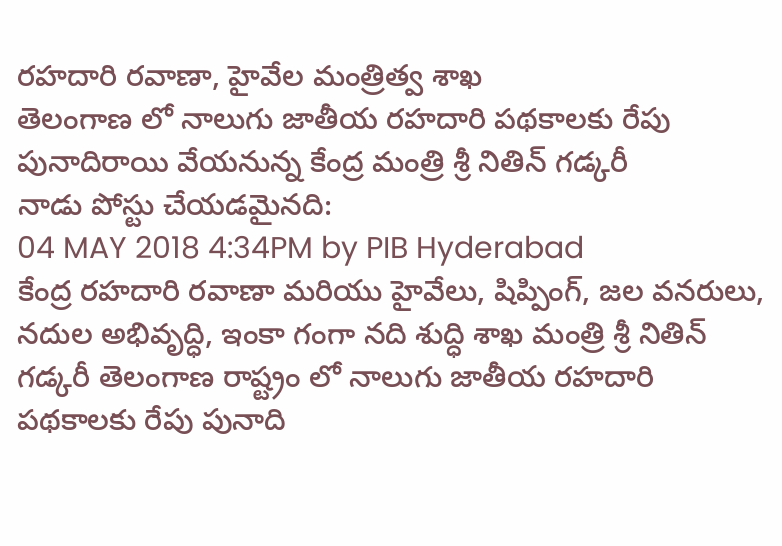రహదారి రవాణా, హైవేల మంత్రిత్వ శాఖ
తెలంగాణ లో నాలుగు జాతీయ రహదారి పథకాలకు రేపు పునాదిరాయి వేయనున్న కేంద్ర మంత్రి శ్రీ నితిన్ గడ్కరీ
నాడు పోస్టు చేయడమైనది:
04 MAY 2018 4:34PM by PIB Hyderabad
కేంద్ర రహదారి రవాణా మరియు హైవేలు, షిప్పింగ్, జల వనరులు, నదుల అభివృద్ధి, ఇంకా గంగా నది శుద్ధి శాఖ మంత్రి శ్రీ నితిన్ గడ్కరీ తెలంగాణ రాష్ట్రం లో నాలుగు జాతీయ రహదారి పథకాలకు రేపు పునాది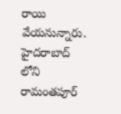రాయి వేయనున్నారు. హైదరాబాద్ లోని రామంతపూర్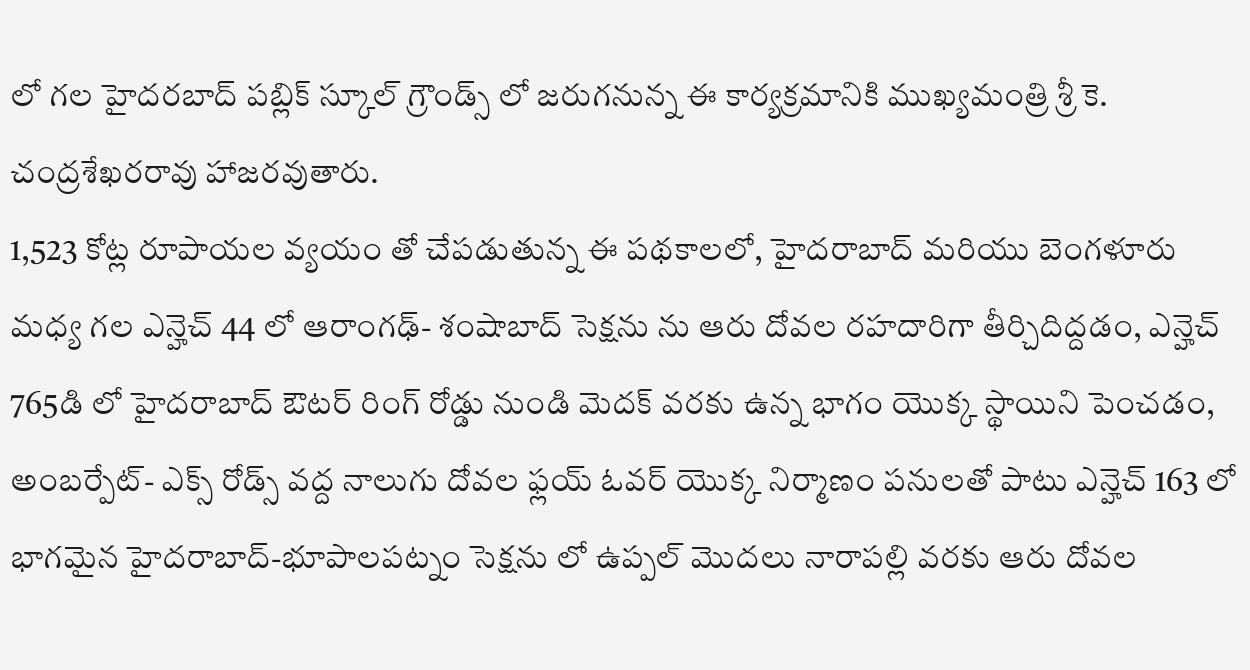లో గల హైదరబాద్ పబ్లిక్ స్కూల్ గ్రౌండ్స్ లో జరుగనున్న ఈ కార్యక్రమానికి ముఖ్యమంత్రి శ్రీ కె. చంద్రశేఖరరావు హాజరవుతారు.
1,523 కోట్ల రూపాయల వ్యయం తో చేపడుతున్న ఈ పథకాలలో, హైదరాబాద్ మరియు బెంగళూరు మధ్య గల ఎన్హెచ్ 44 లో ఆరాంగఢ్- శంషాబాద్ సెక్షను ను ఆరు దోవల రహదారిగా తీర్చిదిద్దడం, ఎన్హెచ్ 765డి లో హైదరాబాద్ ఔటర్ రింగ్ రోడ్డు నుండి మెదక్ వరకు ఉన్న భాగం యొక్క స్థాయిని పెంచడం, అంబర్పేట్- ఎక్స్ రోడ్స్ వద్ద నాలుగు దోవల ఫ్లయ్ ఓవర్ యొక్క నిర్మాణం పనులతో పాటు ఎన్హెచ్ 163 లో భాగమైన హైదరాబాద్-భూపాలపట్నం సెక్షను లో ఉప్పల్ మొదలు నారాపల్లి వరకు ఆరు దోవల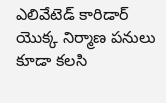ఎలివేటెడ్ కారిడార్ యొక్క నిర్మాణ పనులు కూడా కలసి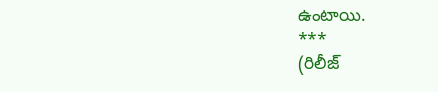ఉంటాయి.
***
(రిలీజ్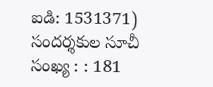ఐడి: 1531371)
సందర్శకుల సూచీ సంఖ్య : : 181